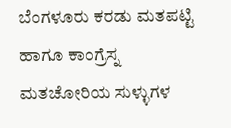ಬೆಂಗಳೂರು ಕರಡು ಮತಪಟ್ಟಿ ಹಾಗೂ ಕಾಂಗ್ರೆಸ್ನ ಮತಚೋರಿಯ ಸುಳ್ಳುಗಳ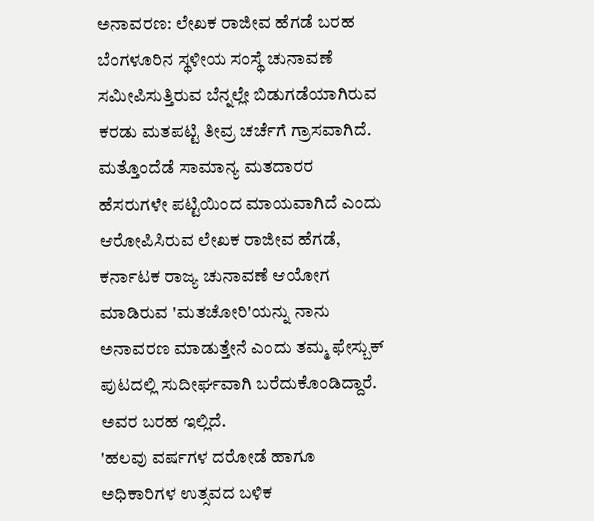ಅನಾವರಣ: ಲೇಖಕ ರಾಜೀವ ಹೆಗಡೆ ಬರಹ
ಬೆಂಗಳೂರಿನ ಸ್ಥಳೀಯ ಸಂಸ್ಥೆ ಚುನಾವಣೆ ಸಮೀಪಿಸುತ್ತಿರುವ ಬೆನ್ನಲ್ಲೇ ಬಿಡುಗಡೆಯಾಗಿರುವ ಕರಡು ಮತಪಟ್ಟಿ ತೀವ್ರ ಚರ್ಚೆಗೆ ಗ್ರಾಸವಾಗಿದೆ. ಮತ್ತೊಂದೆಡೆ ಸಾಮಾನ್ಯ ಮತದಾರರ ಹೆಸರುಗಳೇ ಪಟ್ಟಿಯಿಂದ ಮಾಯವಾಗಿದೆ ಎಂದು ಆರೋಪಿಸಿರುವ ಲೇಖಕ ರಾಜೀವ ಹೆಗಡೆ, ಕರ್ನಾಟಕ ರಾಜ್ಯ ಚುನಾವಣೆ ಆಯೋಗ ಮಾಡಿರುವ 'ಮತಚೋರಿ'ಯನ್ನು ನಾನು ಅನಾವರಣ ಮಾಡುತ್ತೇನೆ ಎಂದು ತಮ್ಮ ಫೇಸ್ಬುಕ್ ಪುಟದಲ್ಲಿ ಸುದೀರ್ಘವಾಗಿ ಬರೆದುಕೊಂಡಿದ್ದಾರೆ. ಅವರ ಬರಹ ಇಲ್ಲಿದೆ.
'ಹಲವು ವರ್ಷಗಳ ದರೋಡೆ ಹಾಗೂ ಅಧಿಕಾರಿಗಳ ಉತ್ಸವದ ಬಳಿಕ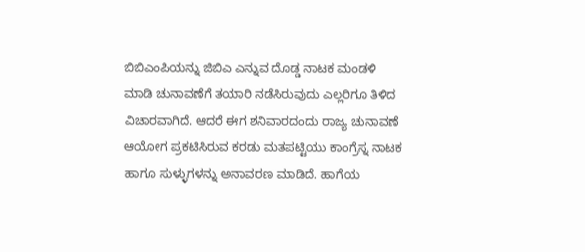ಬಿಬಿಎಂಪಿಯನ್ನು ಜಿಬಿಎ ಎನ್ನುವ ದೊಡ್ಡ ನಾಟಕ ಮಂಡಳಿ ಮಾಡಿ ಚುನಾವಣೆಗೆ ತಯಾರಿ ನಡೆಸಿರುವುದು ಎಲ್ಲರಿಗೂ ತಿಳಿದ ವಿಚಾರವಾಗಿದೆ. ಆದರೆ ಈಗ ಶನಿವಾರದಂದು ರಾಜ್ಯ ಚುನಾವಣೆ ಆಯೋಗ ಪ್ರಕಟಿಸಿರುವ ಕರಡು ಮತಪಟ್ಟಿಯು ಕಾಂಗ್ರೆಸ್ನ ನಾಟಕ ಹಾಗೂ ಸುಳ್ಳುಗಳನ್ನು ಅನಾವರಣ ಮಾಡಿದೆ. ಹಾಗೆಯ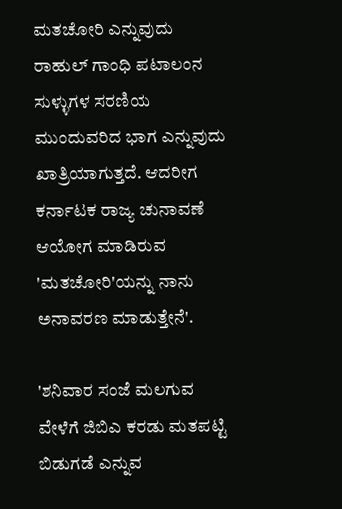ಮತಚೋರಿ ಎನ್ನುವುದು ರಾಹುಲ್ ಗಾಂಧಿ ಪಟಾಲಂನ ಸುಳ್ಳುಗಳ ಸರಣಿಯ ಮುಂದುವರಿದ ಭಾಗ ಎನ್ನುವುದು ಖಾತ್ರಿಯಾಗುತ್ತದೆ. ಆದರೀಗ ಕರ್ನಾಟಕ ರಾಜ್ಯ ಚುನಾವಣೆ ಆಯೋಗ ಮಾಡಿರುವ 'ಮತಚೋರಿ'ಯನ್ನು ನಾನು ಅನಾವರಣ ಮಾಡುತ್ತೇನೆ'.

'ಶನಿವಾರ ಸಂಜೆ ಮಲಗುವ ವೇಳೆಗೆ ಜಿಬಿಎ ಕರಡು ಮತಪಟ್ಟಿ ಬಿಡುಗಡೆ ಎನ್ನುವ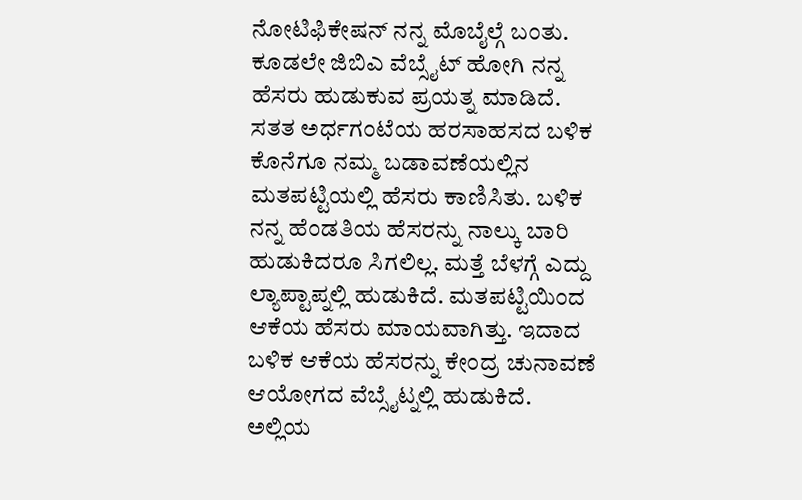ನೋಟಿಫಿಕೇಷನ್ ನನ್ನ ಮೊಬೈಲ್ಗೆ ಬಂತು. ಕೂಡಲೇ ಜಿಬಿಎ ವೆಬ್ಸೈಟ್ ಹೋಗಿ ನನ್ನ ಹೆಸರು ಹುಡುಕುವ ಪ್ರಯತ್ನ ಮಾಡಿದೆ. ಸತತ ಅರ್ಧಗಂಟೆಯ ಹರಸಾಹಸದ ಬಳಿಕ ಕೊನೆಗೂ ನಮ್ಮ ಬಡಾವಣೆಯಲ್ಲಿನ ಮತಪಟ್ಟಿಯಲ್ಲಿ ಹೆಸರು ಕಾಣಿಸಿತು. ಬಳಿಕ ನನ್ನ ಹೆಂಡತಿಯ ಹೆಸರನ್ನು ನಾಲ್ಕು ಬಾರಿ ಹುಡುಕಿದರೂ ಸಿಗಲಿಲ್ಲ. ಮತ್ತೆ ಬೆಳಗ್ಗೆ ಎದ್ದು ಲ್ಯಾಪ್ಟಾಪ್ನಲ್ಲಿ ಹುಡುಕಿದೆ. ಮತಪಟ್ಟಿಯಿಂದ ಆಕೆಯ ಹೆಸರು ಮಾಯವಾಗಿತ್ತು. ಇದಾದ ಬಳಿಕ ಆಕೆಯ ಹೆಸರನ್ನು ಕೇಂದ್ರ ಚುನಾವಣೆ ಆಯೋಗದ ವೆಬ್ಸೈಟ್ನಲ್ಲಿ ಹುಡುಕಿದೆ. ಅಲ್ಲಿಯ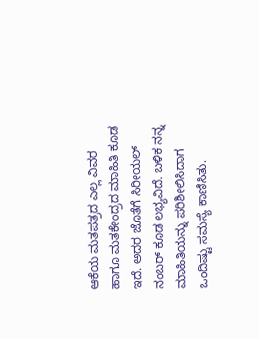ಆಕೆಯ ಮತಪತ್ರದ ಎಲ್ಲ ವಿವರ ಹಾಗೂ ಮತಕೇಂದ್ರದ ಮಾಹಿತಿ ಕೂಡ ಇದೆ. ಅದರ ಜೊತೆಗೆ ಸಿರೀಯಲ್ ನಂಬರ್ ಕೂಡ ಲಭ್ಯವಿದೆ. ಬಳಿಕ ನನ್ನ ಮಾಹಿತಿಯನ್ನು ಪರಿಶೀಲಿಸಿದಾಗ ಒಂದಿಷ್ಟು ಸಮಸ್ಯೆ ಕಾಣಿಸಿತು.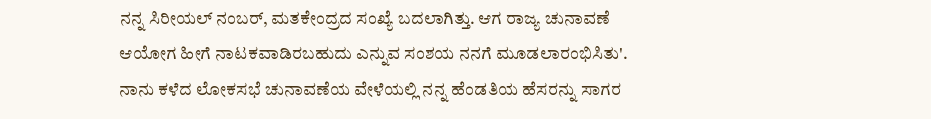ನನ್ನ ಸಿರೀಯಲ್ ನಂಬರ್, ಮತಕೇಂದ್ರದ ಸಂಖ್ಯೆ ಬದಲಾಗಿತ್ತು. ಆಗ ರಾಜ್ಯ ಚುನಾವಣೆ ಆಯೋಗ ಹೀಗೆ ನಾಟಕವಾಡಿರಬಹುದು ಎನ್ನುವ ಸಂಶಯ ನನಗೆ ಮೂಡಲಾರಂಭಿಸಿತು'.
ನಾನು ಕಳೆದ ಲೋಕಸಭೆ ಚುನಾವಣೆಯ ವೇಳೆಯಲ್ಲಿ ನನ್ನ ಹೆಂಡತಿಯ ಹೆಸರನ್ನು ಸಾಗರ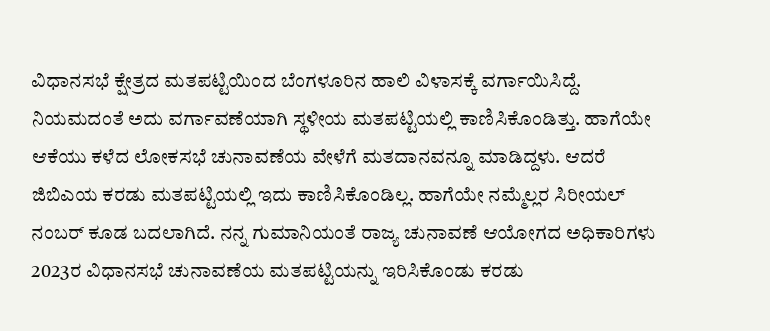ವಿಧಾನಸಭೆ ಕ್ಷೇತ್ರದ ಮತಪಟ್ಟಿಯಿಂದ ಬೆಂಗಳೂರಿನ ಹಾಲಿ ವಿಳಾಸಕ್ಕೆ ವರ್ಗಾಯಿಸಿದ್ದೆ. ನಿಯಮದಂತೆ ಅದು ವರ್ಗಾವಣೆಯಾಗಿ ಸ್ಥಳೀಯ ಮತಪಟ್ಟಿಯಲ್ಲಿ ಕಾಣಿಸಿಕೊಂಡಿತ್ತು. ಹಾಗೆಯೇ ಆಕೆಯು ಕಳೆದ ಲೋಕಸಭೆ ಚುನಾವಣೆಯ ವೇಳೆಗೆ ಮತದಾನವನ್ನೂ ಮಾಡಿದ್ದಳು. ಆದರೆ ಜಿಬಿಎಯ ಕರಡು ಮತಪಟ್ಟಿಯಲ್ಲಿ ಇದು ಕಾಣಿಸಿಕೊಂಡಿಲ್ಲ. ಹಾಗೆಯೇ ನಮ್ಮೆಲ್ಲರ ಸಿರೀಯಲ್ ನಂಬರ್ ಕೂಡ ಬದಲಾಗಿದೆ. ನನ್ನ ಗುಮಾನಿಯಂತೆ ರಾಜ್ಯ ಚುನಾವಣೆ ಆಯೋಗದ ಅಧಿಕಾರಿಗಳು 2023ರ ವಿಧಾನಸಭೆ ಚುನಾವಣೆಯ ಮತಪಟ್ಟಿಯನ್ನು ಇರಿಸಿಕೊಂಡು ಕರಡು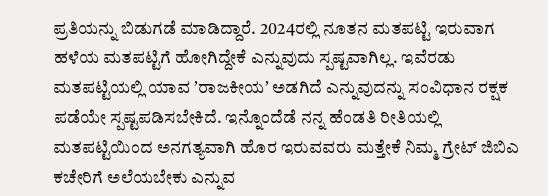ಪ್ರತಿಯನ್ನು ಬಿಡುಗಡೆ ಮಾಡಿದ್ದಾರೆ. 2024ರಲ್ಲಿ ನೂತನ ಮತಪಟ್ಟಿ ಇರುವಾಗ ಹಳೆಯ ಮತಪಟ್ಟಿಗೆ ಹೋಗಿದ್ದೇಕೆ ಎನ್ನುವುದು ಸ್ಪಷ್ಟವಾಗಿಲ್ಲ. ಇವೆರಡು ಮತಪಟ್ಟಿಯಲ್ಲಿ ಯಾವ ʼರಾಜಕೀಯʼ ಅಡಗಿದೆ ಎನ್ನುವುದನ್ನು ಸಂವಿಧಾನ ರಕ್ಷಕ ಪಡೆಯೇ ಸ್ಪಷ್ಟಪಡಿಸಬೇಕಿದೆ. ಇನ್ನೊಂದೆಡೆ ನನ್ನ ಹೆಂಡತಿ ರೀತಿಯಲ್ಲಿ ಮತಪಟ್ಟಿಯಿಂದ ಅನಗತ್ಯವಾಗಿ ಹೊರ ಇರುವವರು ಮತ್ತೇಕೆ ನಿಮ್ಮ ಗ್ರೇಟ್ ಜಿಬಿಎ ಕಚೇರಿಗೆ ಅಲೆಯಬೇಕು ಎನ್ನುವ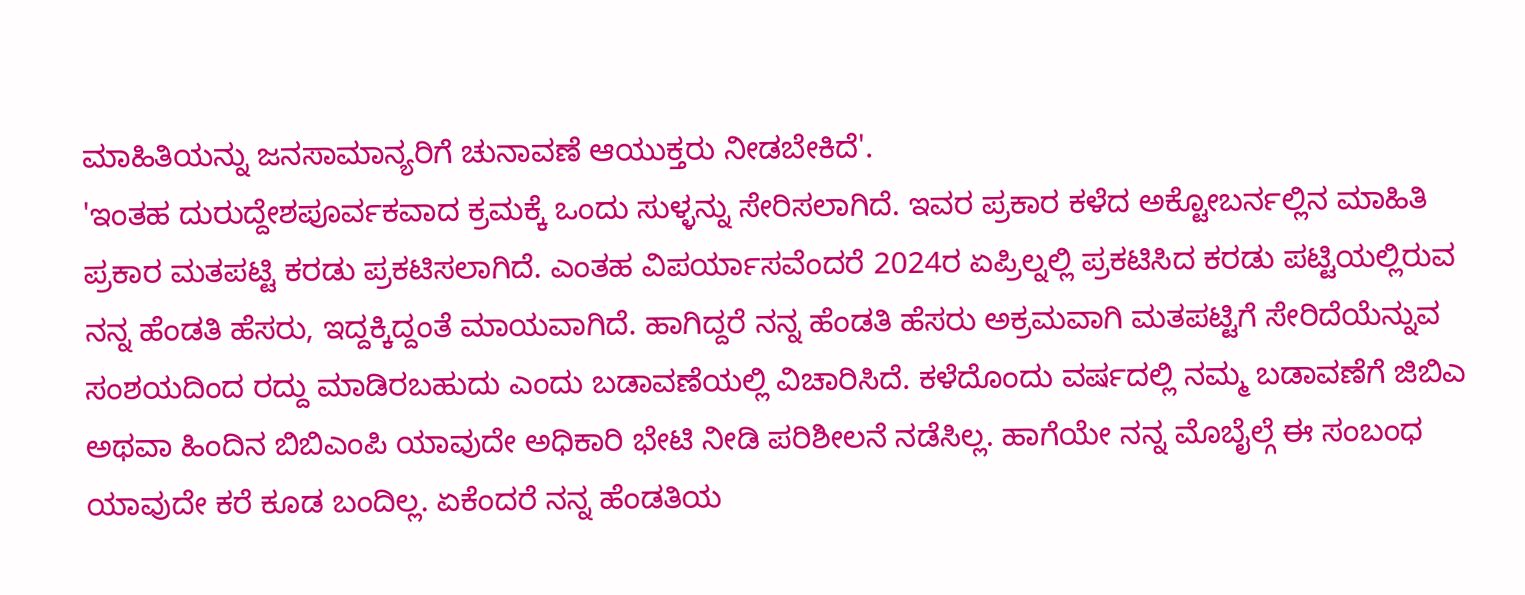ಮಾಹಿತಿಯನ್ನು ಜನಸಾಮಾನ್ಯರಿಗೆ ಚುನಾವಣೆ ಆಯುಕ್ತರು ನೀಡಬೇಕಿದೆ'.
'ಇಂತಹ ದುರುದ್ದೇಶಪೂರ್ವಕವಾದ ಕ್ರಮಕ್ಕೆ ಒಂದು ಸುಳ್ಳನ್ನು ಸೇರಿಸಲಾಗಿದೆ. ಇವರ ಪ್ರಕಾರ ಕಳೆದ ಅಕ್ಟೋಬರ್ನಲ್ಲಿನ ಮಾಹಿತಿ ಪ್ರಕಾರ ಮತಪಟ್ಟಿ ಕರಡು ಪ್ರಕಟಿಸಲಾಗಿದೆ. ಎಂತಹ ವಿಪರ್ಯಾಸವೆಂದರೆ 2024ರ ಏಪ್ರಿಲ್ನಲ್ಲಿ ಪ್ರಕಟಿಸಿದ ಕರಡು ಪಟ್ಟಿಯಲ್ಲಿರುವ ನನ್ನ ಹೆಂಡತಿ ಹೆಸರು, ಇದ್ದಕ್ಕಿದ್ದಂತೆ ಮಾಯವಾಗಿದೆ. ಹಾಗಿದ್ದರೆ ನನ್ನ ಹೆಂಡತಿ ಹೆಸರು ಅಕ್ರಮವಾಗಿ ಮತಪಟ್ಟಿಗೆ ಸೇರಿದೆಯೆನ್ನುವ ಸಂಶಯದಿಂದ ರದ್ದು ಮಾಡಿರಬಹುದು ಎಂದು ಬಡಾವಣೆಯಲ್ಲಿ ವಿಚಾರಿಸಿದೆ. ಕಳೆದೊಂದು ವರ್ಷದಲ್ಲಿ ನಮ್ಮ ಬಡಾವಣೆಗೆ ಜಿಬಿಎ ಅಥವಾ ಹಿಂದಿನ ಬಿಬಿಎಂಪಿ ಯಾವುದೇ ಅಧಿಕಾರಿ ಭೇಟಿ ನೀಡಿ ಪರಿಶೀಲನೆ ನಡೆಸಿಲ್ಲ. ಹಾಗೆಯೇ ನನ್ನ ಮೊಬೈಲ್ಗೆ ಈ ಸಂಬಂಧ ಯಾವುದೇ ಕರೆ ಕೂಡ ಬಂದಿಲ್ಲ. ಏಕೆಂದರೆ ನನ್ನ ಹೆಂಡತಿಯ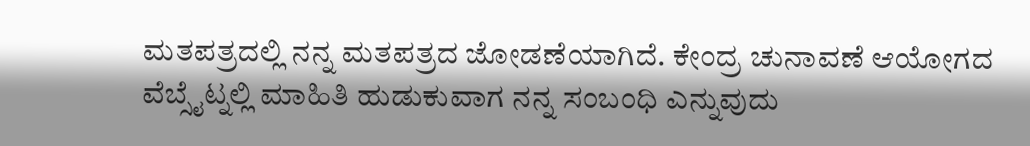ಮತಪತ್ರದಲ್ಲಿ ನನ್ನ ಮತಪತ್ರದ ಜೋಡಣೆಯಾಗಿದೆ. ಕೇಂದ್ರ ಚುನಾವಣೆ ಆಯೋಗದ ವೆಬ್ಸೈಟ್ನಲ್ಲಿ ಮಾಹಿತಿ ಹುಡುಕುವಾಗ ನನ್ನ ಸಂಬಂಧಿ ಎನ್ನುವುದು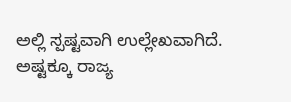ಅಲ್ಲಿ ಸ್ಪಷ್ಟವಾಗಿ ಉಲ್ಲೇಖವಾಗಿದೆ. ಅಷ್ಟಕ್ಕೂ ರಾಜ್ಯ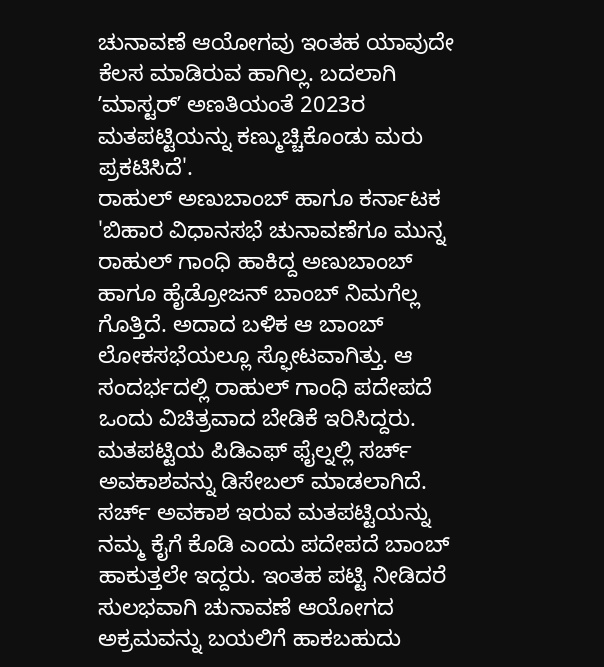ಚುನಾವಣೆ ಆಯೋಗವು ಇಂತಹ ಯಾವುದೇ ಕೆಲಸ ಮಾಡಿರುವ ಹಾಗಿಲ್ಲ. ಬದಲಾಗಿ ʼಮಾಸ್ಟರ್ʼ ಅಣತಿಯಂತೆ 2023ರ ಮತಪಟ್ಟಿಯನ್ನು ಕಣ್ಮುಚ್ಚಿಕೊಂಡು ಮರು ಪ್ರಕಟಿಸಿದೆ'.
ರಾಹುಲ್ ಅಣುಬಾಂಬ್ ಹಾಗೂ ಕರ್ನಾಟಕ
'ಬಿಹಾರ ವಿಧಾನಸಭೆ ಚುನಾವಣೆಗೂ ಮುನ್ನ ರಾಹುಲ್ ಗಾಂಧಿ ಹಾಕಿದ್ದ ಅಣುಬಾಂಬ್ ಹಾಗೂ ಹೈಡ್ರೋಜನ್ ಬಾಂಬ್ ನಿಮಗೆಲ್ಲ ಗೊತ್ತಿದೆ. ಅದಾದ ಬಳಿಕ ಆ ಬಾಂಬ್ ಲೋಕಸಭೆಯಲ್ಲೂ ಸ್ಫೋಟವಾಗಿತ್ತು. ಆ ಸಂದರ್ಭದಲ್ಲಿ ರಾಹುಲ್ ಗಾಂಧಿ ಪದೇಪದೆ ಒಂದು ವಿಚಿತ್ರವಾದ ಬೇಡಿಕೆ ಇರಿಸಿದ್ದರು. ಮತಪಟ್ಟಿಯ ಪಿಡಿಎಫ್ ಫೈಲ್ನಲ್ಲಿ ಸರ್ಚ್ ಅವಕಾಶವನ್ನು ಡಿಸೇಬಲ್ ಮಾಡಲಾಗಿದೆ. ಸರ್ಚ್ ಅವಕಾಶ ಇರುವ ಮತಪಟ್ಟಿಯನ್ನು ನಮ್ಮ ಕೈಗೆ ಕೊಡಿ ಎಂದು ಪದೇಪದೆ ಬಾಂಬ್ ಹಾಕುತ್ತಲೇ ಇದ್ದರು. ಇಂತಹ ಪಟ್ಟಿ ನೀಡಿದರೆ ಸುಲಭವಾಗಿ ಚುನಾವಣೆ ಆಯೋಗದ ಅಕ್ರಮವನ್ನು ಬಯಲಿಗೆ ಹಾಕಬಹುದು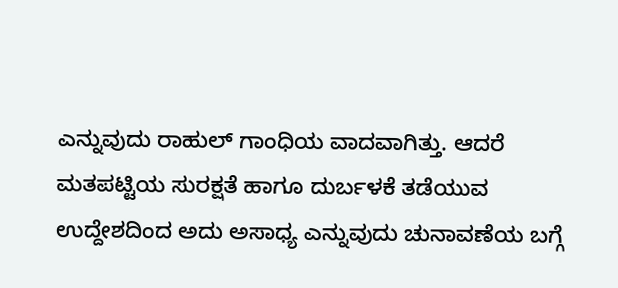ಎನ್ನುವುದು ರಾಹುಲ್ ಗಾಂಧಿಯ ವಾದವಾಗಿತ್ತು. ಆದರೆ ಮತಪಟ್ಟಿಯ ಸುರಕ್ಷತೆ ಹಾಗೂ ದುರ್ಬಳಕೆ ತಡೆಯುವ ಉದ್ದೇಶದಿಂದ ಅದು ಅಸಾಧ್ಯ ಎನ್ನುವುದು ಚುನಾವಣೆಯ ಬಗ್ಗೆ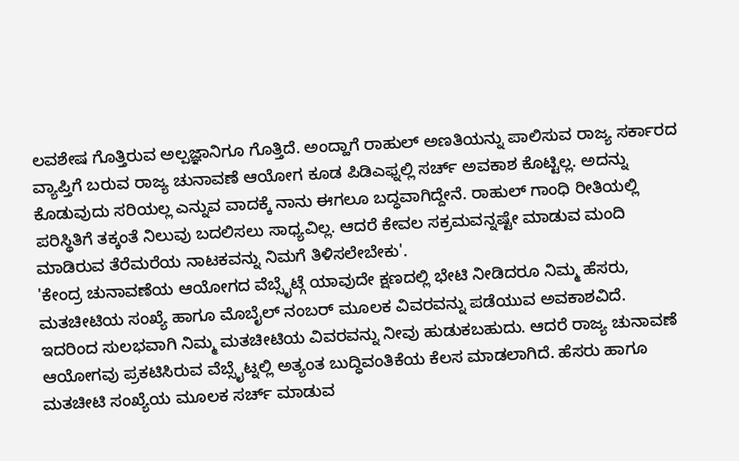ಲವಶೇಷ ಗೊತ್ತಿರುವ ಅಲ್ಪಜ್ಞಾನಿಗೂ ಗೊತ್ತಿದೆ. ಅಂದ್ಹಾಗೆ ರಾಹುಲ್ ಅಣತಿಯನ್ನು ಪಾಲಿಸುವ ರಾಜ್ಯ ಸರ್ಕಾರದ ವ್ಯಾಪ್ತಿಗೆ ಬರುವ ರಾಜ್ಯ ಚುನಾವಣೆ ಆಯೋಗ ಕೂಡ ಪಿಡಿಎಫ್ನಲ್ಲಿ ಸರ್ಚ್ ಅವಕಾಶ ಕೊಟ್ಟಿಲ್ಲ. ಅದನ್ನು ಕೊಡುವುದು ಸರಿಯಲ್ಲ ಎನ್ನುವ ವಾದಕ್ಕೆ ನಾನು ಈಗಲೂ ಬದ್ಧವಾಗಿದ್ದೇನೆ. ರಾಹುಲ್ ಗಾಂಧಿ ರೀತಿಯಲ್ಲಿ ಪರಿಸ್ಥಿತಿಗೆ ತಕ್ಕಂತೆ ನಿಲುವು ಬದಲಿಸಲು ಸಾಧ್ಯವಿಲ್ಲ. ಆದರೆ ಕೇವಲ ಸಕ್ರಮವನ್ನಷ್ಟೇ ಮಾಡುವ ಮಂದಿ ಮಾಡಿರುವ ತೆರೆಮರೆಯ ನಾಟಕವನ್ನು ನಿಮಗೆ ತಿಳಿಸಲೇಬೇಕು'.
'ಕೇಂದ್ರ ಚುನಾವಣೆಯ ಆಯೋಗದ ವೆಬ್ಸೈಟ್ಗೆ ಯಾವುದೇ ಕ್ಷಣದಲ್ಲಿ ಭೇಟಿ ನೀಡಿದರೂ ನಿಮ್ಮ ಹೆಸರು, ಮತಚೀಟಿಯ ಸಂಖ್ಯೆ ಹಾಗೂ ಮೊಬೈಲ್ ನಂಬರ್ ಮೂಲಕ ವಿವರವನ್ನು ಪಡೆಯುವ ಅವಕಾಶವಿದೆ. ಇದರಿಂದ ಸುಲಭವಾಗಿ ನಿಮ್ಮ ಮತಚೀಟಿಯ ವಿವರವನ್ನು ನೀವು ಹುಡುಕಬಹುದು. ಆದರೆ ರಾಜ್ಯ ಚುನಾವಣೆ ಆಯೋಗವು ಪ್ರಕಟಿಸಿರುವ ವೆಬ್ಸೈಟ್ನಲ್ಲಿ ಅತ್ಯಂತ ಬುದ್ಧಿವಂತಿಕೆಯ ಕೆಲಸ ಮಾಡಲಾಗಿದೆ. ಹೆಸರು ಹಾಗೂ ಮತಚೀಟಿ ಸಂಖ್ಯೆಯ ಮೂಲಕ ಸರ್ಚ್ ಮಾಡುವ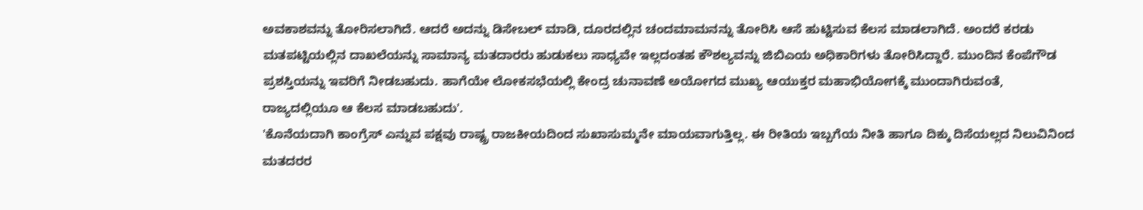ಅವಕಾಶವನ್ನು ತೋರಿಸಲಾಗಿದೆ. ಆದರೆ ಅದನ್ನು ಡಿಸೇಬಲ್ ಮಾಡಿ, ದೂರದಲ್ಲಿನ ಚಂದಮಾಮನನ್ನು ತೋರಿಸಿ ಆಸೆ ಹುಟ್ಟಿಸುವ ಕೆಲಸ ಮಾಡಲಾಗಿದೆ. ಅಂದರೆ ಕರಡು ಮತಪಟ್ಟಿಯಲ್ಲಿನ ದಾಖಲೆಯನ್ನು ಸಾಮಾನ್ಯ ಮತದಾರರು ಹುಡುಕಲು ಸಾಧ್ಯವೇ ಇಲ್ಲದಂತಹ ಕೌಶಲ್ಯವನ್ನು ಜಿಬಿಎಯ ಅಧಿಕಾರಿಗಳು ತೋರಿಸಿದ್ದಾರೆ. ಮುಂದಿನ ಕೆಂಪೆಗೌಡ ಪ್ರಶಸ್ತಿಯನ್ನು ಇವರಿಗೆ ನೀಡಬಹುದು. ಹಾಗೆಯೇ ಲೋಕಸಭೆಯಲ್ಲಿ ಕೇಂದ್ರ ಚುನಾವಣೆ ಅಯೋಗದ ಮುಖ್ಯ ಆಯುಕ್ತರ ಮಹಾಭಿಯೋಗಕ್ಕೆ ಮುಂದಾಗಿರುವಂತೆ, ರಾಜ್ಯದಲ್ಲಿಯೂ ಆ ಕೆಲಸ ಮಾಡಬಹುದು'.
'ಕೊನೆಯದಾಗಿ ಕಾಂಗ್ರೆಸ್ ಎನ್ನುವ ಪಕ್ಷವು ರಾಷ್ಟ್ರ ರಾಜಕೀಯದಿಂದ ಸುಖಾಸುಮ್ಮನೇ ಮಾಯವಾಗುತ್ತಿಲ್ಲ. ಈ ರೀತಿಯ ಇಬ್ಬಗೆಯ ನೀತಿ ಹಾಗೂ ದಿಕ್ಕು ದಿಸೆಯಲ್ಲದ ನಿಲುವಿನಿಂದ ಮತದರರ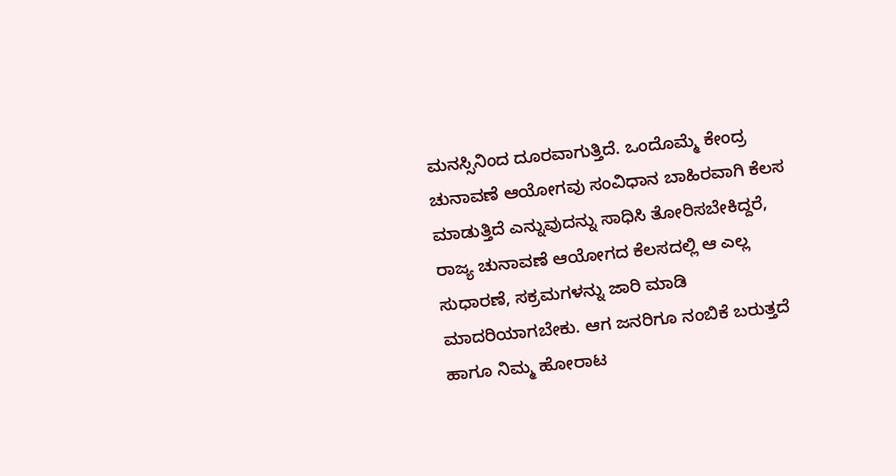ಮನಸ್ಸಿನಿಂದ ದೂರವಾಗುತ್ತಿದೆ. ಒಂದೊಮ್ಮೆ ಕೇಂದ್ರ ಚುನಾವಣೆ ಆಯೋಗವು ಸಂವಿಧಾನ ಬಾಹಿರವಾಗಿ ಕೆಲಸ ಮಾಡುತ್ತಿದೆ ಎನ್ನುವುದನ್ನು ಸಾಧಿಸಿ ತೋರಿಸಬೇಕಿದ್ದರೆ, ರಾಜ್ಯ ಚುನಾವಣೆ ಆಯೋಗದ ಕೆಲಸದಲ್ಲಿ ಆ ಎಲ್ಲ ಸುಧಾರಣೆ, ಸಕ್ರಮಗಳನ್ನು ಜಾರಿ ಮಾಡಿ ಮಾದರಿಯಾಗಬೇಕು. ಆಗ ಜನರಿಗೂ ನಂಬಿಕೆ ಬರುತ್ತದೆ ಹಾಗೂ ನಿಮ್ಮ ಹೋರಾಟ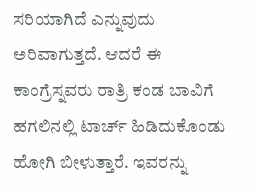ಸರಿಯಾಗಿದೆ ಎನ್ನುವುದು ಅರಿವಾಗುತ್ತದೆ. ಆದರೆ ಈ ಕಾಂಗ್ರೆಸ್ನವರು ರಾತ್ರಿ ಕಂಡ ಬಾವಿಗೆ ಹಗಲಿನಲ್ಲಿ ಟಾರ್ಚ್ ಹಿಡಿದುಕೊಂಡು ಹೋಗಿ ಬೀಳುತ್ತಾರೆ. ಇವರನ್ನು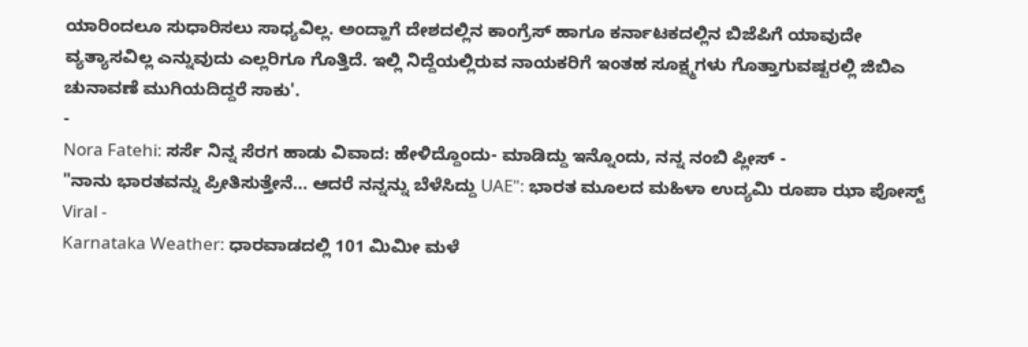ಯಾರಿಂದಲೂ ಸುಧಾರಿಸಲು ಸಾಧ್ಯವಿಲ್ಲ. ಅಂದ್ಹಾಗೆ ದೇಶದಲ್ಲಿನ ಕಾಂಗ್ರೆಸ್ ಹಾಗೂ ಕರ್ನಾಟಕದಲ್ಲಿನ ಬಿಜೆಪಿಗೆ ಯಾವುದೇ ವ್ಯತ್ಯಾಸವಿಲ್ಲ ಎನ್ನುವುದು ಎಲ್ಲರಿಗೂ ಗೊತ್ತಿದೆ. ಇಲ್ಲಿ ನಿದ್ದೆಯಲ್ಲಿರುವ ನಾಯಕರಿಗೆ ಇಂತಹ ಸೂಕ್ಷ್ಮಗಳು ಗೊತ್ತಾಗುವಷ್ಟರಲ್ಲಿ ಜಿಬಿಎ ಚುನಾವಣೆ ಮುಗಿಯದಿದ್ದರೆ ಸಾಕು'.
-
Nora Fatehi: ಸರ್ಸೆ ನಿನ್ನ ಸೆರಗ ಹಾಡು ವಿವಾದ: ಹೇಳಿದ್ದೊಂದು- ಮಾಡಿದ್ದು ಇನ್ನೊಂದು, ನನ್ನ ನಂಬಿ ಪ್ಲೀಸ್ -
"ನಾನು ಭಾರತವನ್ನು ಪ್ರೀತಿಸುತ್ತೇನೆ... ಆದರೆ ನನ್ನನ್ನು ಬೆಳೆಸಿದ್ದು UAE": ಭಾರತ ಮೂಲದ ಮಹಿಳಾ ಉದ್ಯಮಿ ರೂಪಾ ಝಾ ಪೋಸ್ಟ್ Viral -
Karnataka Weather: ಧಾರವಾಡದಲ್ಲಿ 101 ಮಿಮೀ ಮಳೆ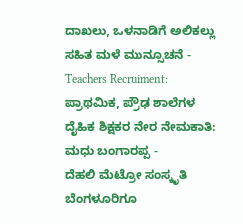ದಾಖಲು, ಒಳನಾಡಿಗೆ ಅಲಿಕಲ್ಲು ಸಹಿತ ಮಳೆ ಮುನ್ಸೂಚನೆ -
Teachers Recruiment: ಪ್ರಾಥಮಿಕ, ಪ್ರೌಢ ಶಾಲೆಗಳ ದೈಹಿಕ ಶಿಕ್ಷಕರ ನೇರ ನೇಮಕಾತಿ: ಮಧು ಬಂಗಾರಪ್ಪ -
ದೆಹಲಿ ಮೆಟ್ರೋ ಸಂಸ್ಕೃತಿ ಬೆಂಗಳೂರಿಗೂ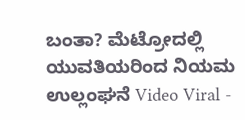ಬಂತಾ? ಮೆಟ್ರೋದಲ್ಲಿ ಯುವತಿಯರಿಂದ ನಿಯಮ ಉಲ್ಲಂಘನೆ Video Viral -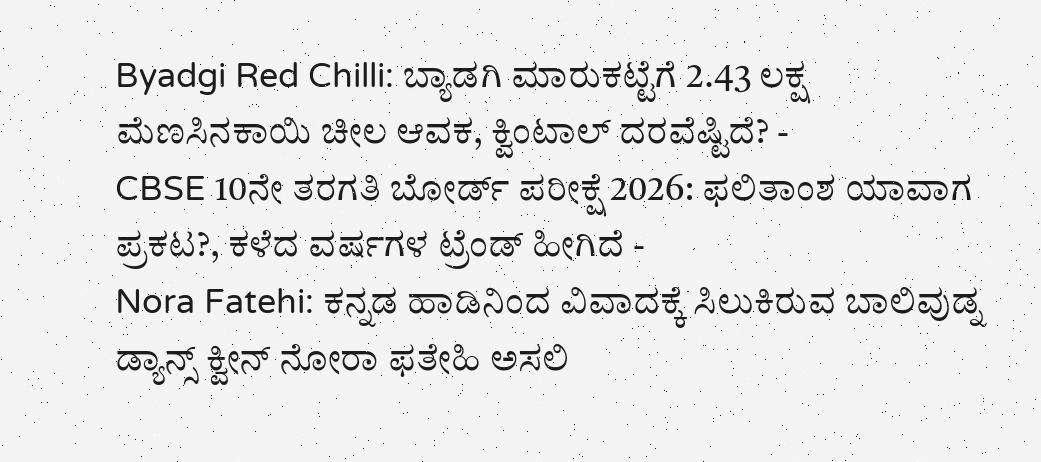Byadgi Red Chilli: ಬ್ಯಾಡಗಿ ಮಾರುಕಟ್ಟೆಗೆ 2.43 ಲಕ್ಷ ಮೆಣಸಿನಕಾಯಿ ಚೀಲ ಆವಕ, ಕ್ವಿಂಟಾಲ್ ದರವೆಷ್ಟಿದೆ? -
CBSE 10ನೇ ತರಗತಿ ಬೋರ್ಡ್ ಪರೀಕ್ಷೆ 2026: ಫಲಿತಾಂಶ ಯಾವಾಗ ಪ್ರಕಟ?, ಕಳೆದ ವರ್ಷಗಳ ಟ್ರೆಂಡ್ ಹೀಗಿದೆ -
Nora Fatehi: ಕನ್ನಡ ಹಾಡಿನಿಂದ ವಿವಾದಕ್ಕೆ ಸಿಲುಕಿರುವ ಬಾಲಿವುಡ್ನ ಡ್ಯಾನ್ಸ್ ಕ್ವೀನ್ ನೋರಾ ಫತೇಹಿ ಅಸಲಿ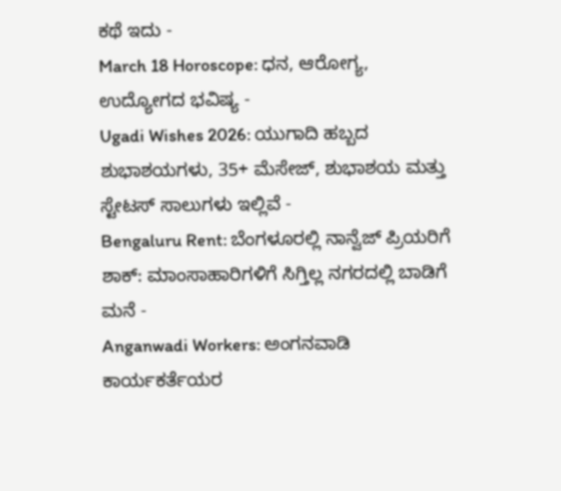ಕಥೆ ಇದು -
March 18 Horoscope: ಧನ, ಆರೋಗ್ಯ, ಉದ್ಯೋಗದ ಭವಿಷ್ಯ -
Ugadi Wishes 2026: ಯುಗಾದಿ ಹಬ್ಬದ ಶುಭಾಶಯಗಳು, 35+ ಮೆಸೇಜ್, ಶುಭಾಶಯ ಮತ್ತು ಸ್ಟೇಟಸ್ ಸಾಲುಗಳು ಇಲ್ಲಿವೆ -
Bengaluru Rent: ಬೆಂಗಳೂರಲ್ಲಿ ನಾನ್ವೆಜ್ ಪ್ರಿಯರಿಗೆ ಶಾಕ್: ಮಾಂಸಾಹಾರಿಗಳಿಗೆ ಸಿಗ್ತಿಲ್ಲ ನಗರದಲ್ಲಿ ಬಾಡಿಗೆ ಮನೆ -
Anganwadi Workers: ಅಂಗನವಾಡಿ ಕಾರ್ಯಕರ್ತೆಯರ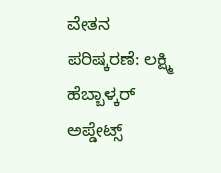ವೇತನ ಪರಿಷ್ಕರಣೆ: ಲಕ್ಷ್ಮಿ ಹೆಬ್ಬಾಳ್ಕರ್ ಅಪ್ಡೇಟ್ಸ್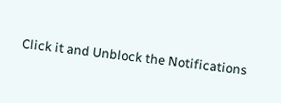Click it and Unblock the Notifications